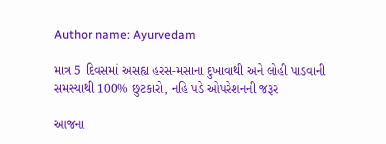Author name: Ayurvedam

માત્ર 5 દિવસમાં અસહ્ય હરસ-મસાના દુખાવાથી અને લોહી પાડવાની સમસ્યાથી 100% છુટકારો, નહિ પડે ઓપરેશનની જરૂર

આજના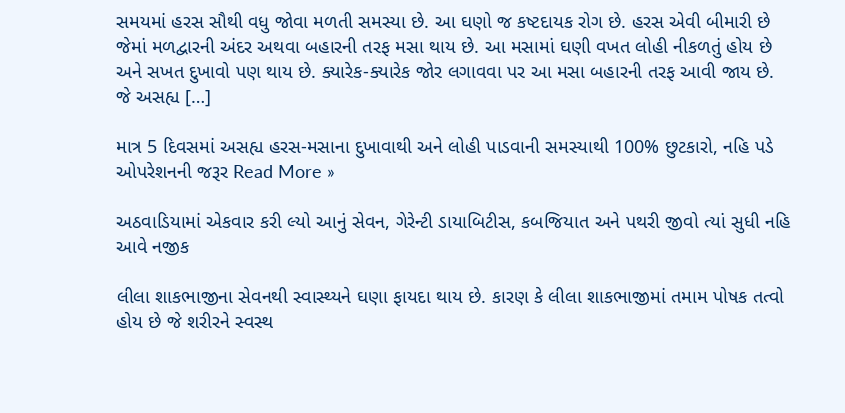સમયમાં હરસ સૌથી વધુ જોવા મળતી સમસ્યા છે. આ ઘણો જ કષ્ટદાયક રોગ છે. હરસ એવી બીમારી છે જેમાં મળદ્વારની અંદર અથવા બહારની તરફ મસા થાય છે. આ મસામાં ઘણી વખત લોહી નીકળતું હોય છે અને સખત દુખાવો પણ થાય છે. ક્યારેક-ક્યારેક જોર લગાવવા પર આ મસા બહારની તરફ આવી જાય છે. જે અસહ્ય […]

માત્ર 5 દિવસમાં અસહ્ય હરસ-મસાના દુખાવાથી અને લોહી પાડવાની સમસ્યાથી 100% છુટકારો, નહિ પડે ઓપરેશનની જરૂર Read More »

અઠવાડિયામાં એકવાર કરી લ્યો આનું સેવન, ગેરેન્ટી ડાયાબિટીસ, કબજિયાત અને પથરી જીવો ત્યાં સુધી નહિ આવે નજીક

લીલા શાકભાજીના સેવનથી સ્વાસ્થ્યને ઘણા ફાયદા થાય છે. કારણ કે લીલા શાકભાજીમાં તમામ પોષક તત્વો હોય છે જે શરીરને સ્વસ્થ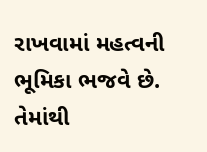રાખવામાં મહત્વની ભૂમિકા ભજવે છે. તેમાંથી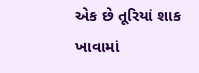એક છે તૂરિયાં શાક ખાવામાં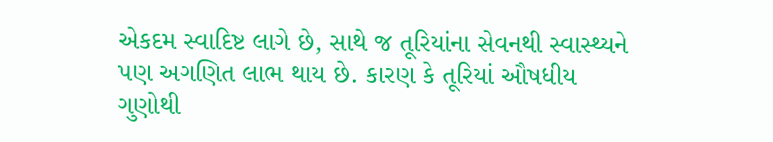એકદમ સ્વાદિષ્ટ લાગે છે, સાથે જ તૂરિયાંના સેવનથી સ્વાસ્થ્યને પણ અગણિત લાભ થાય છે. કારણ કે તૂરિયાં ઔષધીય ગુણોથી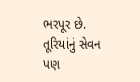ભરપૂર છે. તૂરિયાંનું સેવન પણ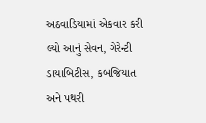અઠવાડિયામાં એકવાર કરી લ્યો આનું સેવન, ગેરેન્ટી ડાયાબિટીસ, કબજિયાત અને પથરી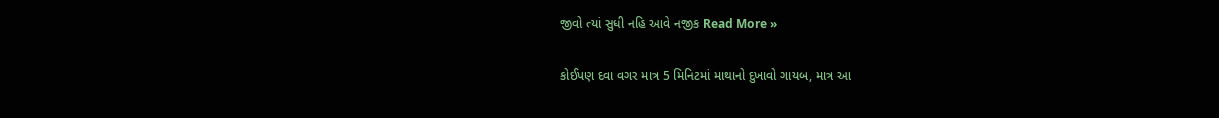જીવો ત્યાં સુધી નહિ આવે નજીક Read More »

કોઈપણ દવા વગર માત્ર 5 મિનિટમાં માથાનો દુખાવો ગાયબ, માત્ર આ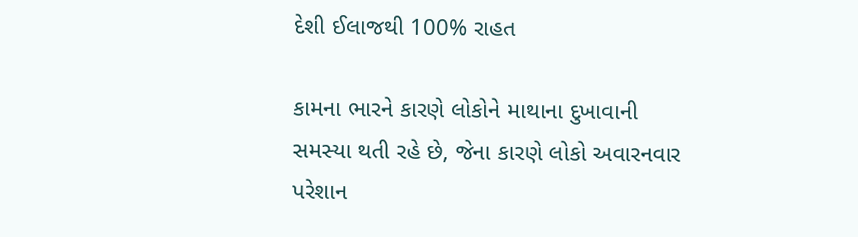દેશી ઈલાજથી 100% રાહત

કામના ભારને કારણે લોકોને માથાના દુખાવાની સમસ્યા થતી રહે છે, જેના કારણે લોકો અવારનવાર પરેશાન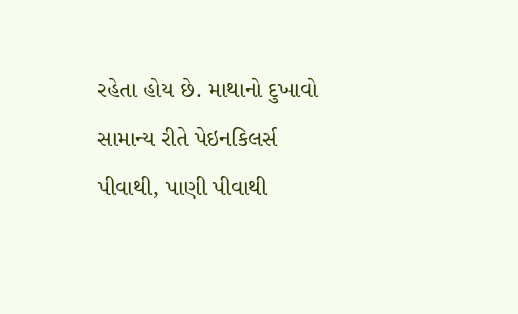રહેતા હોય છે. માથાનો દુખાવો સામાન્ય રીતે પેઇનકિલર્સ પીવાથી, પાણી પીવાથી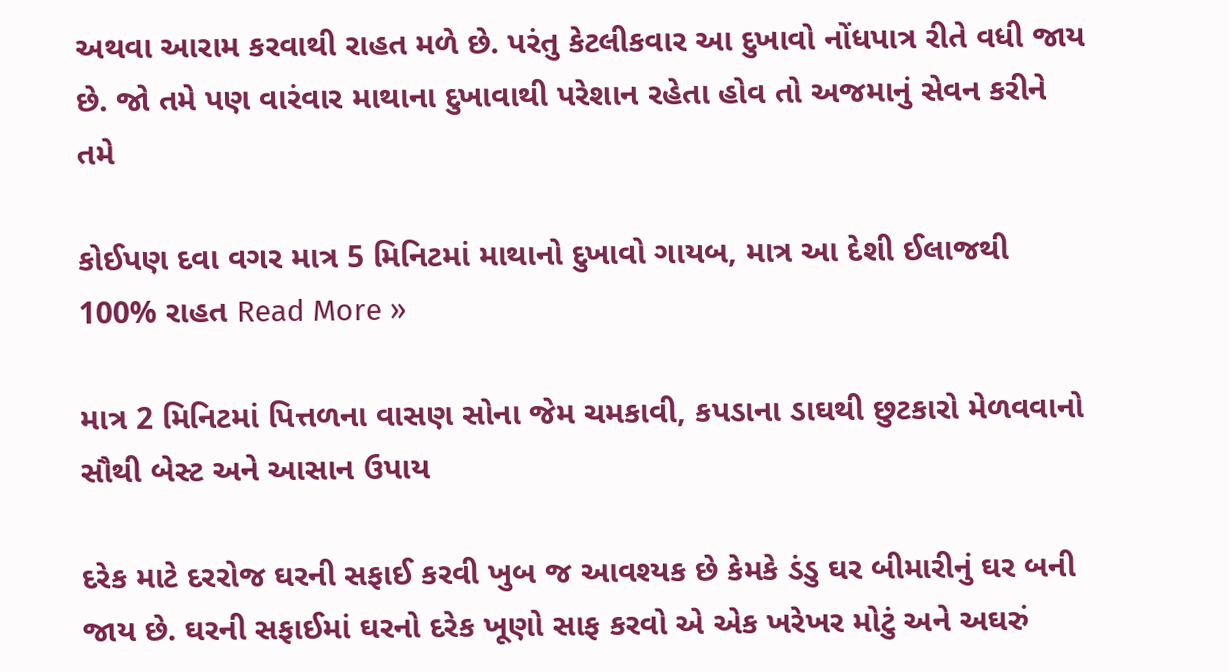અથવા આરામ કરવાથી રાહત મળે છે. પરંતુ કેટલીકવાર આ દુખાવો નોંધપાત્ર રીતે વધી જાય છે. જો તમે પણ વારંવાર માથાના દુખાવાથી પરેશાન રહેતા હોવ તો અજમાનું સેવન કરીને તમે

કોઈપણ દવા વગર માત્ર 5 મિનિટમાં માથાનો દુખાવો ગાયબ, માત્ર આ દેશી ઈલાજથી 100% રાહત Read More »

માત્ર 2 મિનિટમાં પિત્તળના વાસણ સોના જેમ ચમકાવી, કપડાના ડાઘથી છુટકારો મેળવવાનો સૌથી બેસ્ટ અને આસાન ઉપાય

દરેક માટે દરરોજ ઘરની સફાઈ કરવી ખુબ જ આવશ્યક છે કેમકે ડંડુ ઘર બીમારીનું ઘર બની જાય છે. ઘરની સફાઈમાં ઘરનો દરેક ખૂણો સાફ કરવો એ એક ખરેખર મોટું અને અઘરું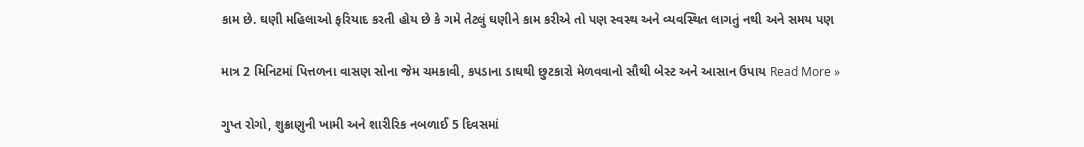કામ છે. ઘણી મહિલાઓ ફરિયાદ કરતી હોય છે કે ગમે તેટલું ઘણીને કામ કરીએ તો પણ સ્વસ્થ અને વ્યવસ્થિત લાગતું નથી અને સમય પણ

માત્ર 2 મિનિટમાં પિત્તળના વાસણ સોના જેમ ચમકાવી, કપડાના ડાઘથી છુટકારો મેળવવાનો સૌથી બેસ્ટ અને આસાન ઉપાય Read More »

ગુપ્ત રોગો, શુક્રાણુની ખામી અને શારીરિક નબળાઈ 5 દિવસમાં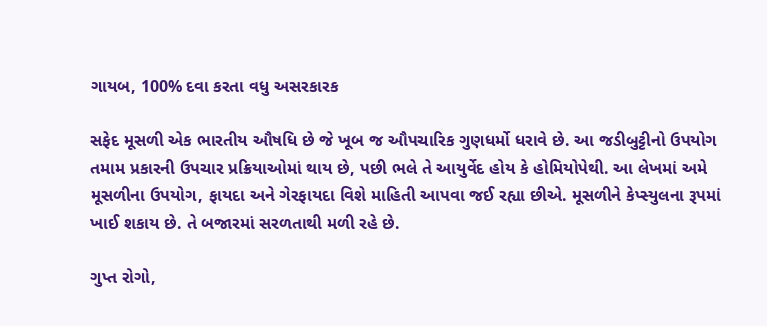ગાયબ, 100% દવા કરતા વધુ અસરકારક

સફેદ મૂસળી એક ભારતીય ઔષધિ છે જે ખૂબ જ ઔપચારિક ગુણધર્મો ધરાવે છે. આ જડીબુટ્ટીનો ઉપયોગ તમામ પ્રકારની ઉપચાર પ્રક્રિયાઓમાં થાય છે, પછી ભલે તે આયુર્વેદ હોય કે હોમિયોપેથી. આ લેખમાં અમે મૂસળીના ઉપયોગ, ફાયદા અને ગેરફાયદા વિશે માહિતી આપવા જઈ રહ્યા છીએ. મૂસળીને કેપ્સ્યુલના રૂપમાં ખાઈ શકાય છે. તે બજારમાં સરળતાથી મળી રહે છે.

ગુપ્ત રોગો,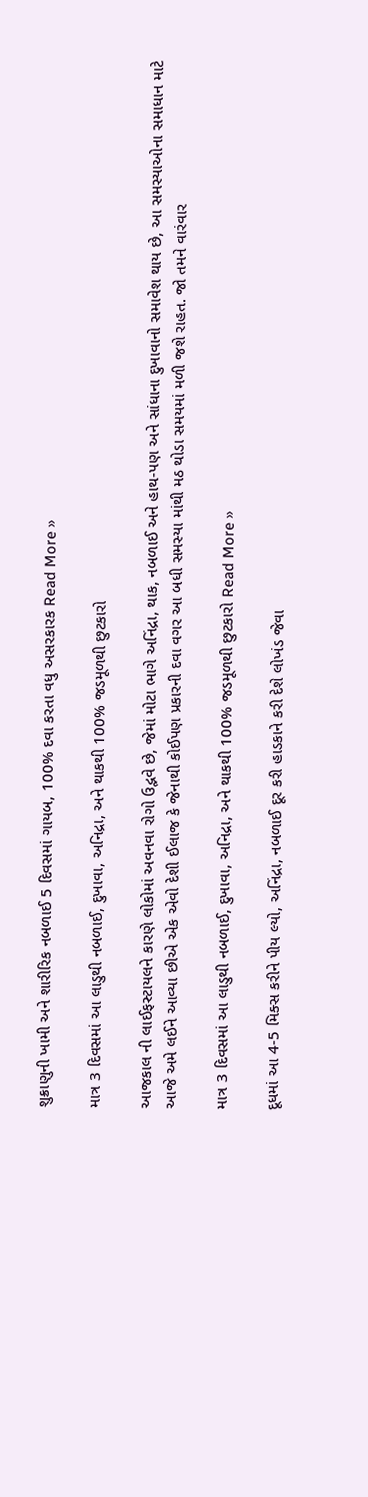શુક્રાણુની ખામી અને શારીરિક નબળાઈ 5 દિવસમાં ગાયબ, 100% દવા કરતા વધુ અસરકારક Read More »

માત્ર 3 દિવસમાં આ લાડુથી નબળાઈ, દુખાવા, અનિદ્રા, અને થાકથી 100% જડમૂળથી છુટકારો

આજકાલ ની લાઈફસ્ટાયલને કારણે લોકોમાં અવનવા રોગો ઉદ્ભવે છે, જેમાં મોટા ભાગે અનિંદ્રા, થાક, નબળાઈ અને હાથ-પણ અને સાંધાના દુખાવાનો સમાવેશ થાય છે, આ સમસ્યાઓના સમાધાન માટે આજે અમે લઈને આવ્યા છીએ એક એવો દેશી ઈલાજ કે જેનાથી કોઈપણ પ્રકારની દવા વગર આ બધી સમસ્યા માંથી મઠ થોડા સમયમાં મળી જશે રાહત. જો તમને વારંવાર

માત્ર 3 દિવસમાં આ લાડુથી નબળાઈ, દુખાવા, અનિદ્રા, અને થાકથી 100% જડમૂળથી છુટકારો Read More »

દૂધમાં આ 4-5 મિક્સ કરીને પીય લ્યો, અનિંદ્રા, નબળાઈ દૂર કરી હાડકાને કરી દેશે લોખંડ જેવા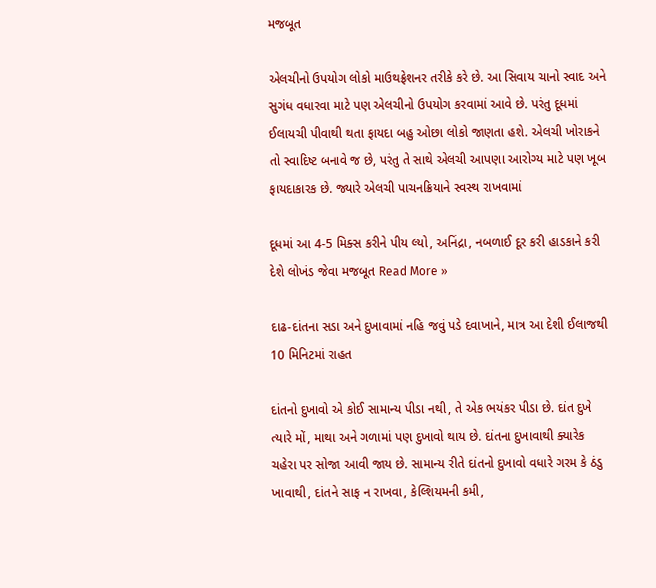મજબૂત

એલચીનો ઉપયોગ લોકો માઉથફ્રેશનર તરીકે કરે છે. આ સિવાય ચાનો સ્વાદ અને સુગંધ વધારવા માટે પણ એલચીનો ઉપયોગ કરવામાં આવે છે. પરંતુ દૂધમાં ઈલાયચી પીવાથી થતા ફાયદા બહુ ઓછા લોકો જાણતા હશે. એલચી ખોરાકને તો સ્વાદિષ્ટ બનાવે જ છે, પરંતુ તે સાથે એલચી આપણા આરોગ્ય માટે પણ ખૂબ ફાયદાકારક છે. જ્યારે એલચી પાચનક્રિયાને સ્વસ્થ રાખવામાં

દૂધમાં આ 4-5 મિક્સ કરીને પીય લ્યો, અનિંદ્રા, નબળાઈ દૂર કરી હાડકાને કરી દેશે લોખંડ જેવા મજબૂત Read More »

દાઢ-દાંતના સડા અને દુખાવામાં નહિ જવું પડે દવાખાને, માત્ર આ દેશી ઈલાજથી 10 મિનિટમાં રાહત

દાંતનો દુખાવો એ કોઈ સામાન્ય પીડા નથી, તે એક ભયંકર પીડા છે. દાંત દુખે ત્યારે મોં, માથા અને ગળામાં પણ દુખાવો થાય છે. દાંતના દુખાવાથી ક્યારેક ચહેરા પર સોજા આવી જાય છે. સામાન્ય રીતે દાંતનો દુખાવો વધારે ગરમ કે ઠંડુ ખાવાથી, દાંતને સાફ ન રાખવા, કેલ્શિયમની કમી,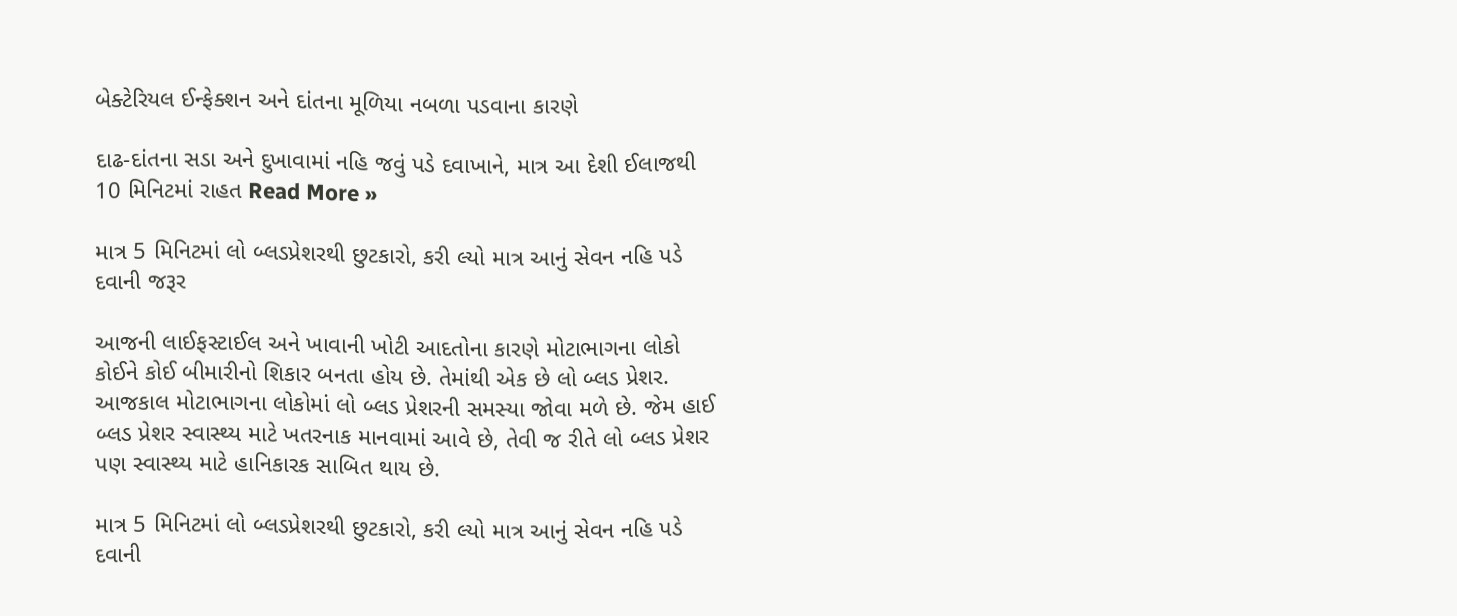બેક્ટેરિયલ ઈન્ફેક્શન અને દાંતના મૂળિયા નબળા પડવાના કારણે

દાઢ-દાંતના સડા અને દુખાવામાં નહિ જવું પડે દવાખાને, માત્ર આ દેશી ઈલાજથી 10 મિનિટમાં રાહત Read More »

માત્ર 5 મિનિટમાં લો બ્લડપ્રેશરથી છુટકારો, કરી લ્યો માત્ર આનું સેવન નહિ પડે દવાની જરૂર

આજની લાઈફસ્ટાઈલ અને ખાવાની ખોટી આદતોના કારણે મોટાભાગના લોકો કોઈને કોઈ બીમારીનો શિકાર બનતા હોય છે. તેમાંથી એક છે લો બ્લડ પ્રેશર. આજકાલ મોટાભાગના લોકોમાં લો બ્લડ પ્રેશરની સમસ્યા જોવા મળે છે. જેમ હાઈ બ્લડ પ્રેશર સ્વાસ્થ્ય માટે ખતરનાક માનવામાં આવે છે, તેવી જ રીતે લો બ્લડ પ્રેશર પણ સ્વાસ્થ્ય માટે હાનિકારક સાબિત થાય છે.

માત્ર 5 મિનિટમાં લો બ્લડપ્રેશરથી છુટકારો, કરી લ્યો માત્ર આનું સેવન નહિ પડે દવાની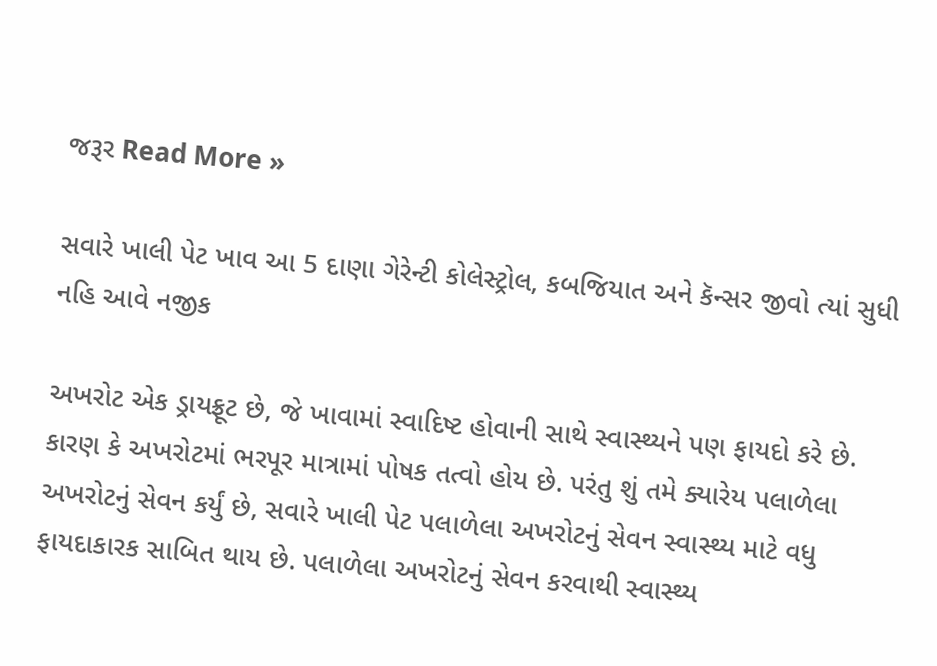જરૂર Read More »

સવારે ખાલી પેટ ખાવ આ 5 દાણા ગેરેન્ટી કોલેસ્ટ્રોલ, કબજિયાત અને કૅન્સર જીવો ત્યાં સુધી નહિ આવે નજીક

અખરોટ એક ડ્રાયફ્રૂટ છે, જે ખાવામાં સ્વાદિષ્ટ હોવાની સાથે સ્વાસ્થ્યને પણ ફાયદો કરે છે. કારણ કે અખરોટમાં ભરપૂર માત્રામાં પોષક તત્વો હોય છે. પરંતુ શું તમે ક્યારેય પલાળેલા અખરોટનું સેવન કર્યું છે, સવારે ખાલી પેટ પલાળેલા અખરોટનું સેવન સ્વાસ્થ્ય માટે વધુ ફાયદાકારક સાબિત થાય છે. પલાળેલા અખરોટનું સેવન કરવાથી સ્વાસ્થ્ય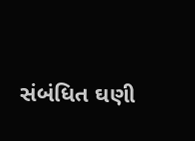સંબંધિત ઘણી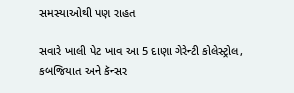સમસ્યાઓથી પણ રાહત

સવારે ખાલી પેટ ખાવ આ 5 દાણા ગેરેન્ટી કોલેસ્ટ્રોલ, કબજિયાત અને કૅન્સર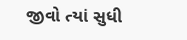જીવો ત્યાં સુધી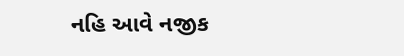નહિ આવે નજીક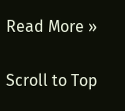Read More »

Scroll to Top